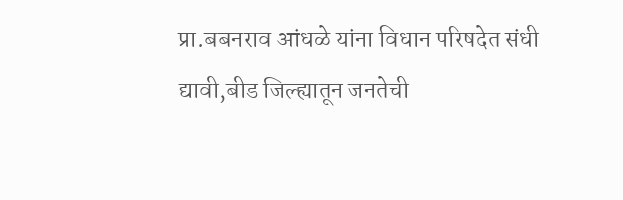प्रा.बबनराव आंधळे यांना विधान परिषदेत संधी द्यावी,बीड जिल्ह्यातून जनतेची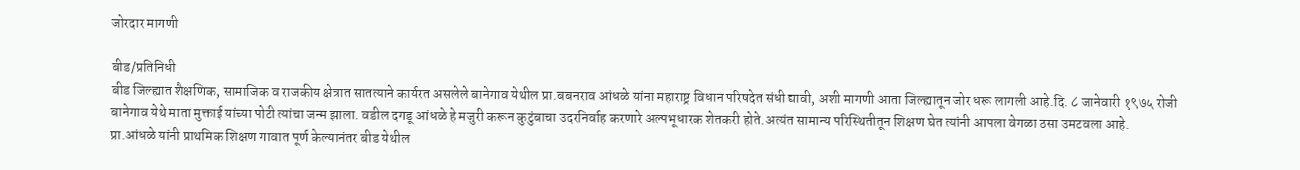जोरदार मागणी

बीड/प्रतिनिधी
बीड जिल्ह्यात शैक्षणिक, सामाजिक व राजकीय क्षेत्रात सातत्याने कार्यरत असलेले बानेगाव येथील प्रा.बबनराव आंधळे यांना महाराष्ट्र विधान परिषदेत संधी द्यावी, अशी मागणी आता जिल्ह्यातून जोर धरू लागली आहे.दि. ८ जानेवारी १९७५ रोजी बानेगाव येथे माता मुक्ताई यांच्या पोटी त्यांचा जन्म झाला. वडील दगडू आंधळे हे मजुरी करून कुटुंबाचा उदरनिर्वाह करणारे अल्पभूधारक शेतकरी होते.अत्यंत सामान्य परिस्थितीतून शिक्षण घेत त्यांनी आपला वेगळा ठसा उमटवला आहे.
प्रा.आंधळे यांनी प्राथमिक शिक्षण गावात पूर्ण केल्यानंतर बीड येथील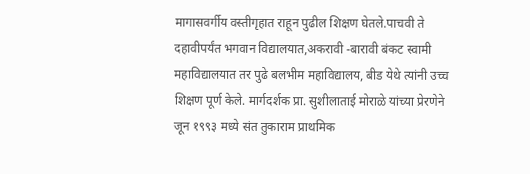मागासवर्गीय वस्तीगृहात राहून पुढील शिक्षण घेतले.पाचवी ते दहावीपर्यंत भगवान विद्यालयात,अकरावी -बारावी बंकट स्वामी महाविद्यालयात तर पुढे बलभीम महाविद्यालय, बीड येथे त्यांनी उच्च शिक्षण पूर्ण केले. मार्गदर्शक प्रा. सुशीलाताई मोराळे यांच्या प्रेरणेने जून १९९३ मध्ये संत तुकाराम प्राथमिक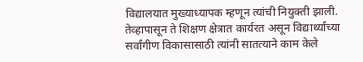विद्यालयात मुख्याध्यापक म्हणून त्यांची नियुक्ती झाली. तेव्हापासून ते शिक्षण क्षेत्रात कार्यरत असून विद्यार्थ्यांच्या सर्वांगीण विकासासाठी त्यांनी सातत्याने काम केले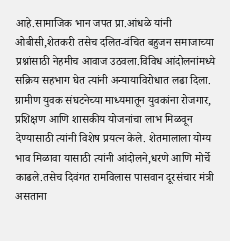आहे.सामाजिक भान जपत प्रा.आंधळे यांनी ओबीसी,शेतकरी तसेच दलित-वंचित बहुजन समाजाच्या प्रश्नांसाठी नेहमीच आवाज उठवला.विविध आंदोलनांमध्ये सक्रिय सहभाग घेत त्यांनी अन्यायाविरोधात लढा दिला.
ग्रामीण युवक संघटनेच्या माध्यमातून युवकांना रोजगार, प्रशिक्षण आणि शासकीय योजनांचा लाभ मिळवून देण्यासाठी त्यांनी विशेष प्रयत्न केले. शेतमालाला योग्य भाव मिळावा यासाठी त्यांनी आंदोलने,धरणे आणि मोर्चे काढले.तसेच दिवंगत रामविलास पासवान दूरसंचार मंत्री असताना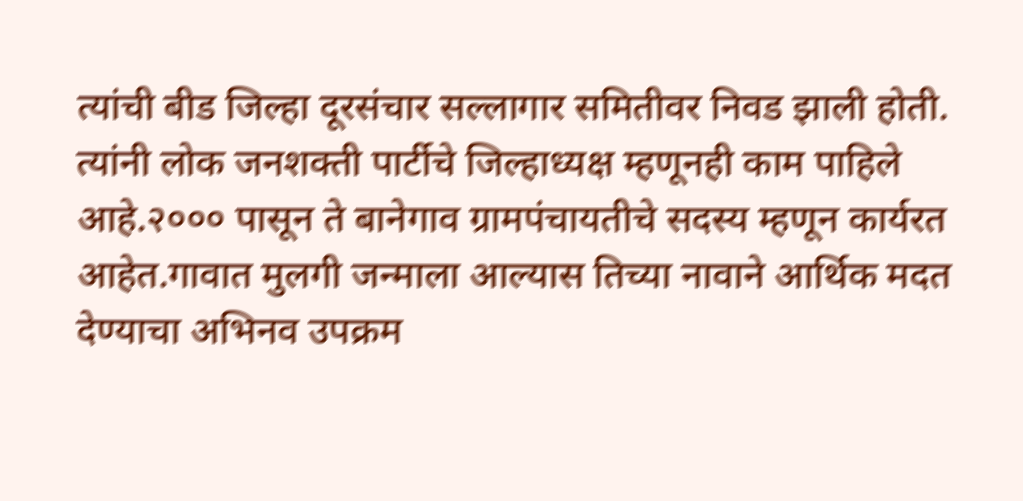त्यांची बीड जिल्हा दूरसंचार सल्लागार समितीवर निवड झाली होती. त्यांनी लोक जनशक्ती पार्टीचे जिल्हाध्यक्ष म्हणूनही काम पाहिले आहे.२००० पासून ते बानेगाव ग्रामपंचायतीचे सदस्य म्हणून कार्यरत आहेत.गावात मुलगी जन्माला आल्यास तिच्या नावाने आर्थिक मदत देण्याचा अभिनव उपक्रम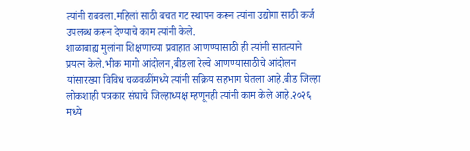त्यांनी राबवला.महिलां साठी बचत गट स्थापन करून त्यांना उद्योगा साठी कर्ज उपलब्ध करून देण्याचे काम त्यांनी केले.
शाळाबाह्य मुलांना शिक्षणाच्या प्रवाहात आणण्यासाठी ही त्यांनी सातत्याने प्रयत्न केले.भीक मागो आंदोलन,बीडला रेल्वे आणण्यासाठीचे आंदोलन यांसारख्या विविध चळवळींमध्ये त्यांनी सक्रिय सहभाग घेतला आहे.बीड जिल्हा लोकशाही पत्रकार संघाचे जिल्हाध्यक्ष म्हणूनही त्यांनी काम केले आहे.२०२६ मध्ये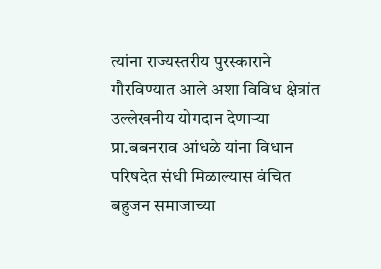त्यांना राज्यस्तरीय पुरस्काराने गौरविण्यात आले अशा विविध क्षेत्रांत उल्लेखनीय योगदान देणाऱ्या प्रा.बबनराव आंधळे यांना विधान परिषदेत संधी मिळाल्यास वंचित बहुजन समाजाच्या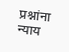प्रश्नांना न्याय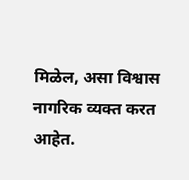मिळेल, असा विश्वास नागरिक व्यक्त करत आहेत.